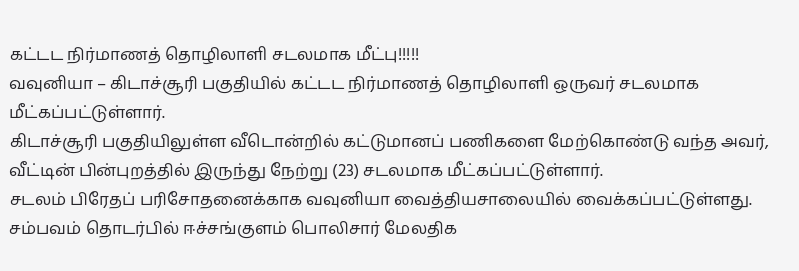கட்டட நிர்மாணத் தொழிலாளி சடலமாக மீட்பு!!!!!
வவுனியா – கிடாச்சூரி பகுதியில் கட்டட நிர்மாணத் தொழிலாளி ஒருவர் சடலமாக மீட்கப்பட்டுள்ளார்.
கிடாச்சூரி பகுதியிலுள்ள வீடொன்றில் கட்டுமானப் பணிகளை மேற்கொண்டு வந்த அவர், வீட்டின் பின்புறத்தில் இருந்து நேற்று (23) சடலமாக மீட்கப்பட்டுள்ளார்.
சடலம் பிரேதப் பரிசோதனைக்காக வவுனியா வைத்தியசாலையில் வைக்கப்பட்டுள்ளது.
சம்பவம் தொடர்பில் ஈச்சங்குளம் பொலிசார் மேலதிக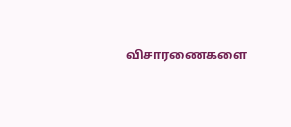விசாரணைகளை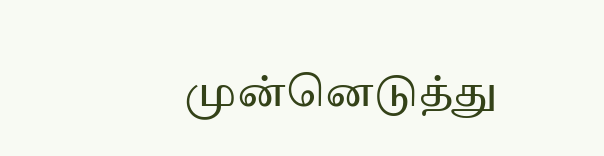முன்னெடுத்து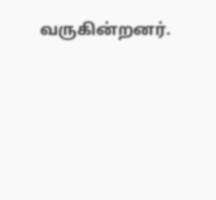வருகின்றனர்.